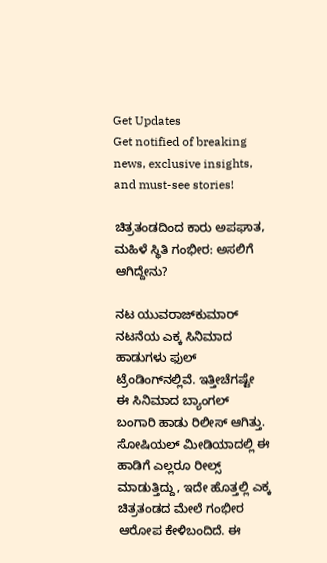Get Updates
Get notified of breaking news, exclusive insights, and must-see stories!

ಚಿತ್ರತಂಡದಿಂದ ಕಾರು ಅಪಘಾತ, ಮಹಿಳೆ ಸ್ಥಿತಿ ಗಂಭೀರ: ಅಸಲಿಗೆ ಆಗಿದ್ದೇನು?

ನಟ ಯುವರಾಜ್‌ಕುಮಾರ್‌ ನಟನೆಯ ಎಕ್ಕ ಸಿನಿಮಾದ ಹಾಡುಗಳು ಫುಲ್‌ ಟ್ರೆಂಡಿಂಗ್‌ನಲ್ಲಿವೆ. ಇತ್ತೀಚೆಗಷ್ಟೇ ಈ ಸಿನಿಮಾದ ಬ್ಯಾಂಗಲ್‌ ಬಂಗಾರಿ ಹಾಡು ರಿಲೀಸ್‌ ಆಗಿತ್ತು. ಸೋಷಿಯಲ್‌ ಮೀಡಿಯಾದಲ್ಲಿ ಈ ಹಾಡಿಗೆ ಎಲ್ಲರೂ ರೀಲ್ಸ್‌ ಮಾಡುತ್ತಿದ್ದು, ಇದೇ ಹೊತ್ತಲ್ಲಿ ಎಕ್ಕ ಚಿತ್ರತಂಡದ ಮೇಲೆ ಗಂಭೀರ ಆರೋಪ ಕೇಳಿಬಂದಿದೆ. ಈ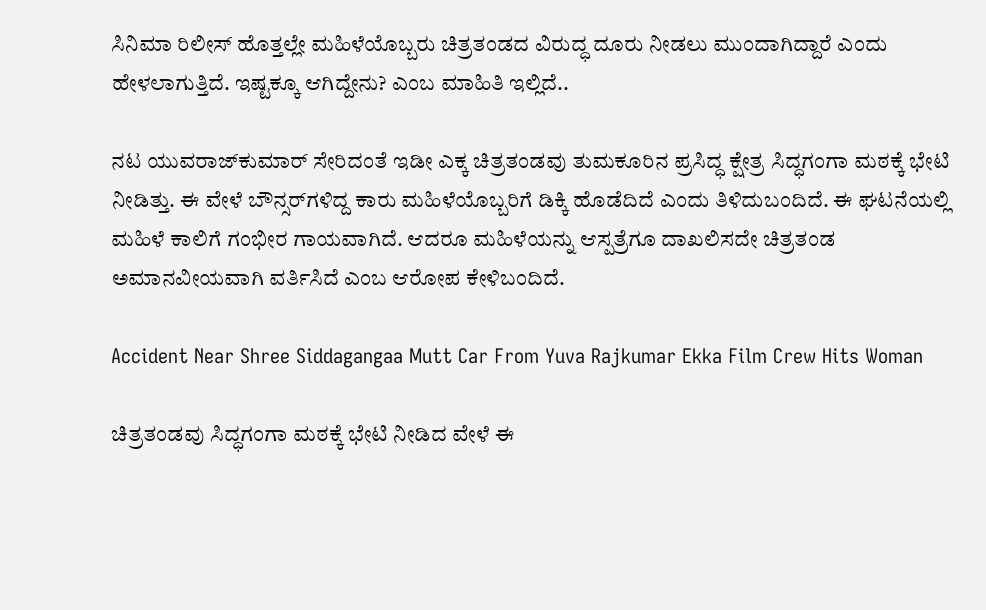ಸಿನಿಮಾ ರಿಲೀಸ್‌ ಹೊತ್ತಲ್ಲೇ ಮಹಿಳೆಯೊಬ್ಬರು ಚಿತ್ರತಂಡದ ವಿರುದ್ಧ ದೂರು ನೀಡಲು ಮುಂದಾಗಿದ್ದಾರೆ ಎಂದು ಹೇಳಲಾಗುತ್ತಿದೆ. ಇಷ್ಟಕ್ಕೂ ಆಗಿದ್ದೇನು? ಎಂಬ ಮಾಹಿತಿ ಇಲ್ಲಿದೆ..

ನಟ ಯುವರಾಜ್‌ಕುಮಾರ್‌ ಸೇರಿದಂತೆ ಇಡೀ ಎಕ್ಕ ಚಿತ್ರತಂಡವು ತುಮಕೂರಿನ ಪ್ರಸಿದ್ಧ ಕ್ಷೇತ್ರ ಸಿದ್ಧಗಂಗಾ ಮಠಕ್ಕೆ ಭೇಟಿ ನೀಡಿತ್ತು. ಈ ವೇಳೆ ಬೌನ್ಸರ್‌ಗಳಿದ್ದ ಕಾರು ಮಹಿಳೆಯೊಬ್ಬರಿಗೆ ಡಿಕ್ಕಿ ಹೊಡೆದಿದೆ ಎಂದು ತಿಳಿದುಬಂದಿದೆ. ಈ ಘಟನೆಯಲ್ಲಿ ಮಹಿಳೆ ಕಾಲಿಗೆ ಗಂಭೀರ ಗಾಯವಾಗಿದೆ. ಆದರೂ ಮಹಿಳೆಯನ್ನು ಆಸ್ಪತ್ರೆಗೂ ದಾಖಲಿಸದೇ ಚಿತ್ರತಂಡ ಅಮಾನವೀಯವಾಗಿ ವರ್ತಿಸಿದೆ ಎಂಬ ಆರೋಪ ಕೇಳಿಬಂದಿದೆ.

Accident Near Shree Siddagangaa Mutt Car From Yuva Rajkumar Ekka Film Crew Hits Woman

ಚಿತ್ರತಂಡವು ಸಿದ್ಧಗಂಗಾ ಮಠಕ್ಕೆ ಭೇಟಿ ನೀಡಿದ ವೇಳೆ ಈ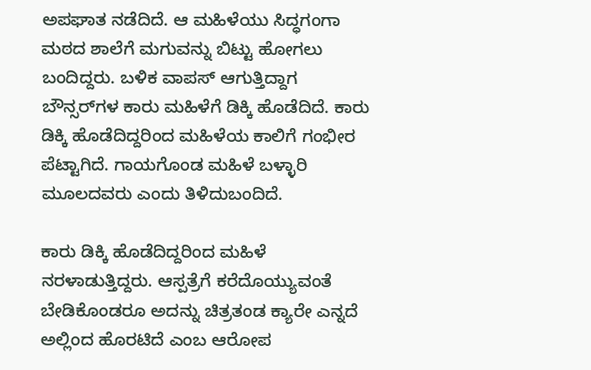ಅಪಘಾತ ನಡೆದಿದೆ. ಆ ಮಹಿಳೆಯು ಸಿದ್ಧಗಂಗಾ ಮಠದ ಶಾಲೆಗೆ ಮಗುವನ್ನು ಬಿಟ್ಟು ಹೋಗಲು ಬಂದಿದ್ದರು. ಬಳಿಕ ವಾಪಸ್ ಆಗುತ್ತಿದ್ದಾಗ ಬೌನ್ಸರ್‌ಗಳ ಕಾರು ಮಹಿಳೆಗೆ ಡಿಕ್ಕಿ ಹೊಡೆದಿದೆ. ಕಾರು ಡಿಕ್ಕಿ ಹೊಡೆದಿದ್ದರಿಂದ ಮಹಿಳೆಯ ಕಾಲಿಗೆ ಗಂಭೀರ ಪೆಟ್ಟಾಗಿದೆ. ಗಾಯಗೊಂಡ ಮಹಿಳೆ ಬಳ್ಳಾರಿ ಮೂಲದವರು ಎಂದು ತಿಳಿದುಬಂದಿದೆ.

ಕಾರು ಡಿಕ್ಕಿ ಹೊಡೆದಿದ್ದರಿಂದ ಮಹಿಳೆ ನರಳಾಡುತ್ತಿದ್ದರು. ಆಸ್ಪತ್ರೆಗೆ ಕರೆದೊಯ್ಯುವಂತೆ ಬೇಡಿಕೊಂಡರೂ ಅದನ್ನು ಚಿತ್ರತಂಡ ಕ್ಯಾರೇ ಎನ್ನದೆ ಅಲ್ಲಿಂದ ಹೊರಟಿದೆ ಎಂಬ ಆರೋಪ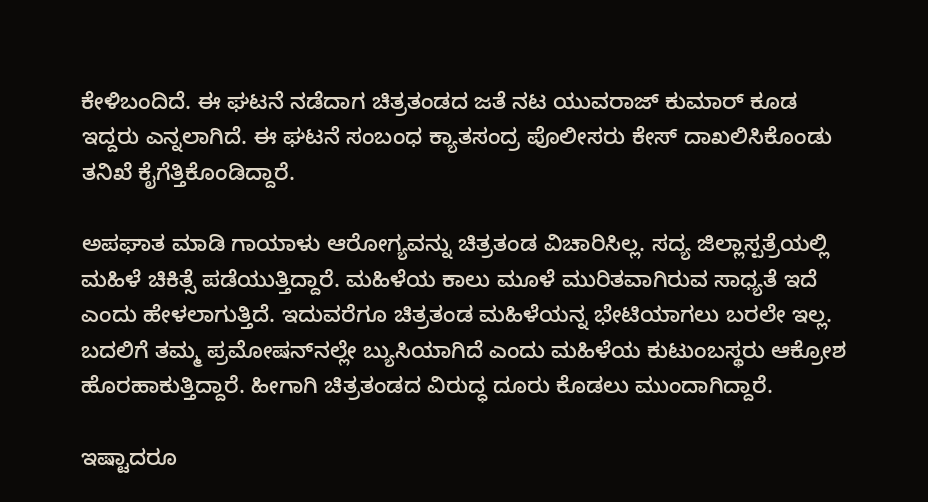ಕೇಳಿಬಂದಿದೆ. ಈ ಘಟನೆ ನಡೆದಾಗ ಚಿತ್ರತಂಡದ ಜತೆ ನಟ ಯುವರಾಜ್ ಕುಮಾರ್ ಕೂಡ ಇದ್ದರು ಎನ್ನಲಾಗಿದೆ. ಈ ಘಟನೆ ಸಂಬಂಧ ಕ್ಯಾತಸಂದ್ರ ಪೊಲೀಸರು ಕೇಸ್‌ ದಾಖಲಿಸಿಕೊಂಡು ತನಿಖೆ ಕೈಗೆತ್ತಿಕೊಂಡಿದ್ದಾರೆ.

ಅಪಘಾತ ಮಾಡಿ ಗಾಯಾಳು ಆರೋಗ್ಯವನ್ನು ಚಿತ್ರತಂಡ ವಿಚಾರಿಸಿಲ್ಲ. ಸದ್ಯ ಜಿಲ್ಲಾಸ್ಪತ್ರೆಯಲ್ಲಿ ಮಹಿಳೆ ಚಿಕಿತ್ಸೆ ಪಡೆಯುತ್ತಿದ್ದಾರೆ. ಮಹಿಳೆಯ ಕಾಲು ಮೂಳೆ ಮುರಿತವಾಗಿರುವ ಸಾಧ್ಯತೆ ಇದೆ ಎಂದು ಹೇಳಲಾಗುತ್ತಿದೆ. ಇದುವರೆಗೂ ಚಿತ್ರತಂಡ ಮಹಿಳೆಯನ್ನ ಭೇಟಿಯಾಗಲು ಬರಲೇ ಇಲ್ಲ. ಬದಲಿಗೆ ತಮ್ಮ ಪ್ರಮೋಷನ್‌ನಲ್ಲೇ ಬ್ಯುಸಿಯಾಗಿದೆ ಎಂದು ಮಹಿಳೆಯ ಕುಟುಂಬಸ್ಥರು ಆಕ್ರೋಶ ಹೊರಹಾಕುತ್ತಿದ್ದಾರೆ. ಹೀಗಾಗಿ ಚಿತ್ರತಂಡದ ವಿರುದ್ಧ ದೂರು ಕೊಡಲು ಮುಂದಾಗಿದ್ದಾರೆ.

ಇಷ್ಟಾದರೂ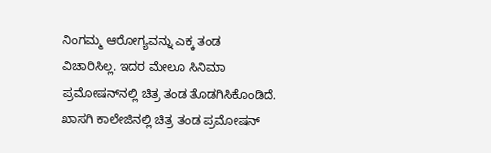ನಿಂಗಮ್ಮ ಆರೋಗ್ಯವನ್ನು ಎಕ್ಕ ತಂಡ ವಿಚಾರಿಸಿಲ್ಲ. ಇದರ ಮೇಲೂ ಸಿನಿಮಾ ಪ್ರಮೋಷನ್‌ನಲ್ಲಿ ಚಿತ್ರ ತಂಡ ತೊಡಗಿಸಿಕೊಂಡಿದೆ. ಖಾಸಗಿ ಕಾಲೇಜಿನಲ್ಲಿ ಚಿತ್ರ ತಂಡ ಪ್ರಮೋಷನ್‌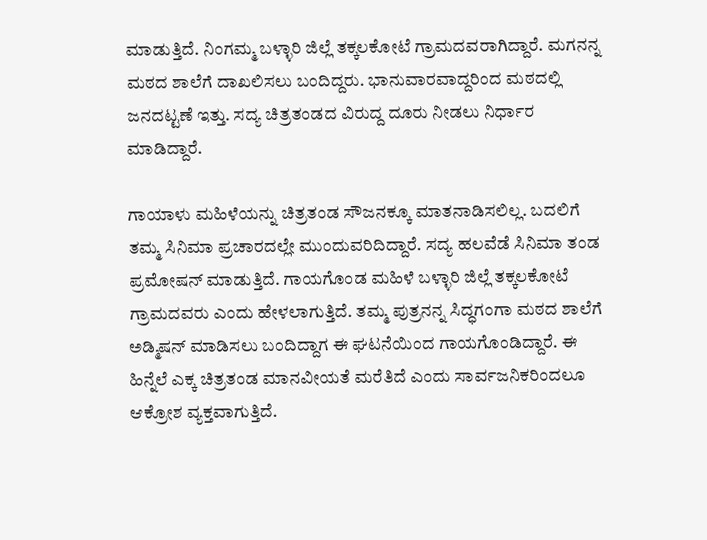ಮಾಡುತ್ತಿದೆ. ನಿಂಗಮ್ಮ ಬಳ್ಳಾರಿ ಜಿಲ್ಲೆ ತಕ್ಕಲಕೋಟೆ ಗ್ರಾಮದವರಾಗಿದ್ದಾರೆ. ಮಗನನ್ನ ಮಠದ ಶಾಲೆಗೆ ದಾಖಲಿಸಲು ಬಂದಿದ್ದರು. ಭಾನುವಾರವಾದ್ದರಿಂದ ಮಠದಲ್ಲಿ ಜನದಟ್ಟಣೆ ಇತ್ತು. ಸದ್ಯ ಚಿತ್ರತಂಡದ ವಿರುದ್ದ ದೂರು ನೀಡಲು ನಿರ್ಧಾರ ಮಾಡಿದ್ದಾರೆ.

ಗಾಯಾಳು ಮಹಿಳೆಯನ್ನು ಚಿತ್ರತಂಡ ಸೌಜನಕ್ಕೂ ಮಾತನಾಡಿಸಲಿಲ್ಲ. ಬದಲಿಗೆ ತಮ್ಮ ಸಿನಿಮಾ ಪ್ರಚಾರದಲ್ಲೇ ಮುಂದುವರಿದಿದ್ದಾರೆ. ಸದ್ಯ ಹಲವೆಡೆ ಸಿನಿಮಾ ತಂಡ ಪ್ರಮೋಷನ್‌ ಮಾಡುತ್ತಿದೆ. ಗಾಯಗೊಂಡ ಮಹಿಳೆ ಬಳ್ಳಾರಿ ಜಿಲ್ಲೆ ತಕ್ಕಲಕೋಟೆ ಗ್ರಾಮದವರು ಎಂದು ಹೇಳಲಾಗುತ್ತಿದೆ. ತಮ್ಮ ಪುತ್ರನನ್ನ ಸಿದ್ಧಗಂಗಾ ಮಠದ ಶಾಲೆಗೆ ಅಡ್ಮಿಷನ್‌ ಮಾಡಿಸಲು ಬಂದಿದ್ದಾಗ ಈ ಘಟನೆಯಿಂದ ಗಾಯಗೊಂಡಿದ್ದಾರೆ. ಈ ಹಿನ್ನೆಲೆ ಎಕ್ಕ ಚಿತ್ರತಂಡ ಮಾನವೀಯತೆ ಮರೆತಿದೆ ಎಂದು ಸಾರ್ವಜನಿಕರಿಂದಲೂ ಆಕ್ರೋಶ ವ್ಯಕ್ತವಾಗುತ್ತಿದೆ.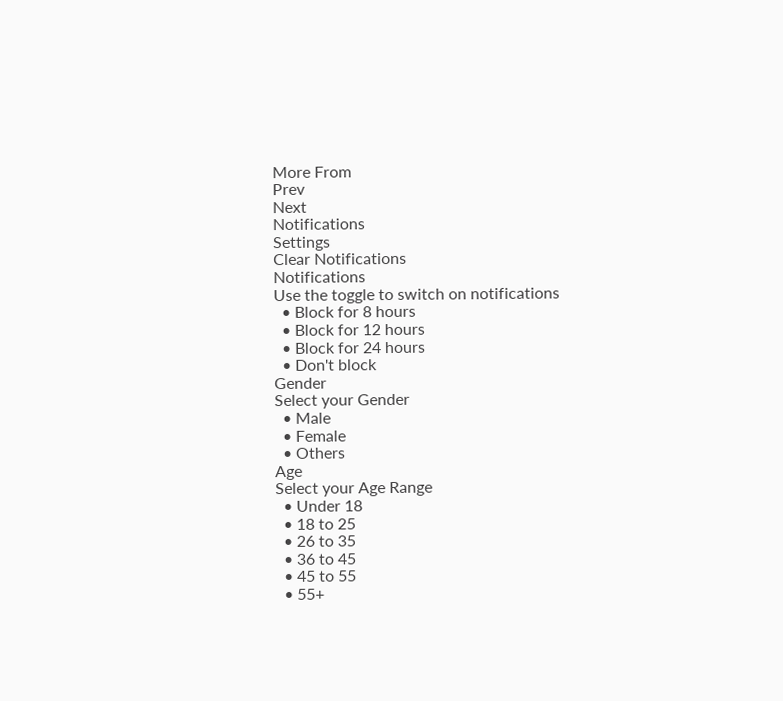More From
Prev
Next
Notifications
Settings
Clear Notifications
Notifications
Use the toggle to switch on notifications
  • Block for 8 hours
  • Block for 12 hours
  • Block for 24 hours
  • Don't block
Gender
Select your Gender
  • Male
  • Female
  • Others
Age
Select your Age Range
  • Under 18
  • 18 to 25
  • 26 to 35
  • 36 to 45
  • 45 to 55
  • 55+